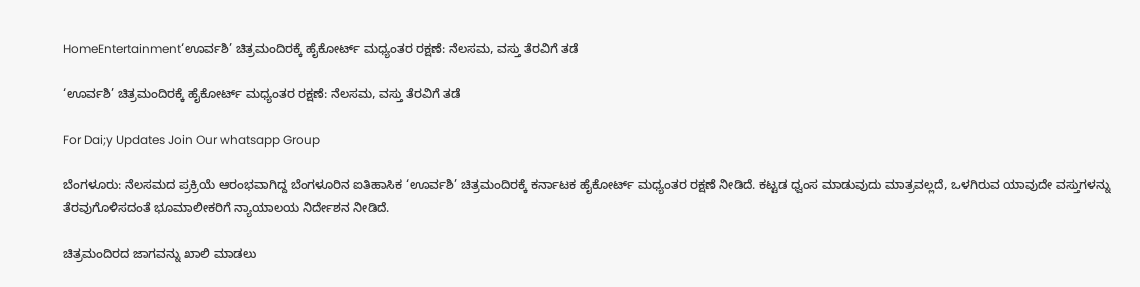HomeEntertainment‘ಊರ್ವಶಿ’ ಚಿತ್ರಮಂದಿರಕ್ಕೆ ಹೈಕೋರ್ಟ್ ಮಧ್ಯಂತರ ರಕ್ಷಣೆ: ನೆಲಸಮ, ವಸ್ತು ತೆರವಿಗೆ ತಡೆ

‘ಊರ್ವಶಿ’ ಚಿತ್ರಮಂದಿರಕ್ಕೆ ಹೈಕೋರ್ಟ್ ಮಧ್ಯಂತರ ರಕ್ಷಣೆ: ನೆಲಸಮ, ವಸ್ತು ತೆರವಿಗೆ ತಡೆ

For Dai;y Updates Join Our whatsapp Group

ಬೆಂಗಳೂರು: ನೆಲಸಮದ ಪ್ರಕ್ರಿಯೆ ಆರಂಭವಾಗಿದ್ದ ಬೆಂಗಳೂರಿನ ಐತಿಹಾಸಿಕ ‘ಊರ್ವಶಿ’ ಚಿತ್ರಮಂದಿರಕ್ಕೆ ಕರ್ನಾಟಕ ಹೈಕೋರ್ಟ್‌ ಮಧ್ಯಂತರ ರಕ್ಷಣೆ ನೀಡಿದೆ. ಕಟ್ಟಡ ಧ್ವಂಸ ಮಾಡುವುದು ಮಾತ್ರವಲ್ಲದೆ, ಒಳಗಿರುವ ಯಾವುದೇ ವಸ್ತುಗಳನ್ನು ತೆರವುಗೊಳಿಸದಂತೆ ಭೂಮಾಲೀಕರಿಗೆ ನ್ಯಾಯಾಲಯ ನಿರ್ದೇಶನ ನೀಡಿದೆ.

ಚಿತ್ರಮಂದಿರದ ಜಾಗವನ್ನು ಖಾಲಿ ಮಾಡಲು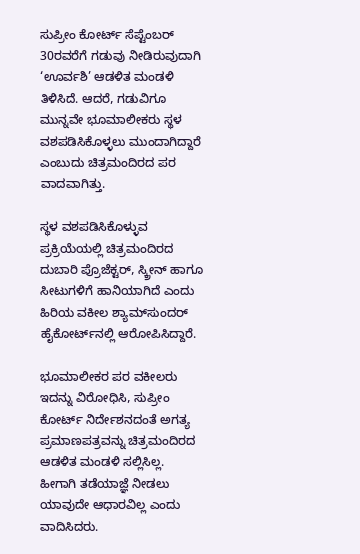ಸುಪ್ರೀಂ ಕೋರ್ಟ್‌ ಸೆಪ್ಟೆಂಬರ್‌ 30ರವರೆಗೆ ಗಡುವು ನೀಡಿರುವುದಾಗಿ ‘ಊರ್ವಶಿ’ ಆಡಳಿತ ಮಂಡಳಿ ತಿಳಿಸಿದೆ. ಆದರೆ, ಗಡುವಿಗೂ ಮುನ್ನವೇ ಭೂಮಾಲೀಕರು ಸ್ಥಳ ವಶಪಡಿಸಿಕೊಳ್ಳಲು ಮುಂದಾಗಿದ್ದಾರೆ ಎಂಬುದು ಚಿತ್ರಮಂದಿರದ ಪರ ವಾದವಾಗಿತ್ತು.

ಸ್ಥಳ ವಶಪಡಿಸಿಕೊಳ್ಳುವ ಪ್ರಕ್ರಿಯೆಯಲ್ಲಿ ಚಿತ್ರಮಂದಿರದ ದುಬಾರಿ ಪ್ರೊಜೆಕ್ಟರ್‌, ಸ್ಕ್ರೀನ್‌ ಹಾಗೂ ಸೀಟುಗಳಿಗೆ ಹಾನಿಯಾಗಿದೆ ಎಂದು ಹಿರಿಯ ವಕೀಲ ಶ್ಯಾಮ್‌ಸುಂದರ್‌ ಹೈಕೋರ್ಟ್‌ನಲ್ಲಿ ಆರೋಪಿಸಿದ್ದಾರೆ.

ಭೂಮಾಲೀಕರ ಪರ ವಕೀಲರು ಇದನ್ನು ವಿರೋಧಿಸಿ, ಸುಪ್ರೀಂ ಕೋರ್ಟ್‌ ನಿರ್ದೇಶನದಂತೆ ಅಗತ್ಯ ಪ್ರಮಾಣಪತ್ರವನ್ನು ಚಿತ್ರಮಂದಿರದ ಆಡಳಿತ ಮಂಡಳಿ ಸಲ್ಲಿಸಿಲ್ಲ. ಹೀಗಾಗಿ ತಡೆಯಾಜ್ಞೆ ನೀಡಲು ಯಾವುದೇ ಆಧಾರವಿಲ್ಲ ಎಂದು ವಾದಿಸಿದರು.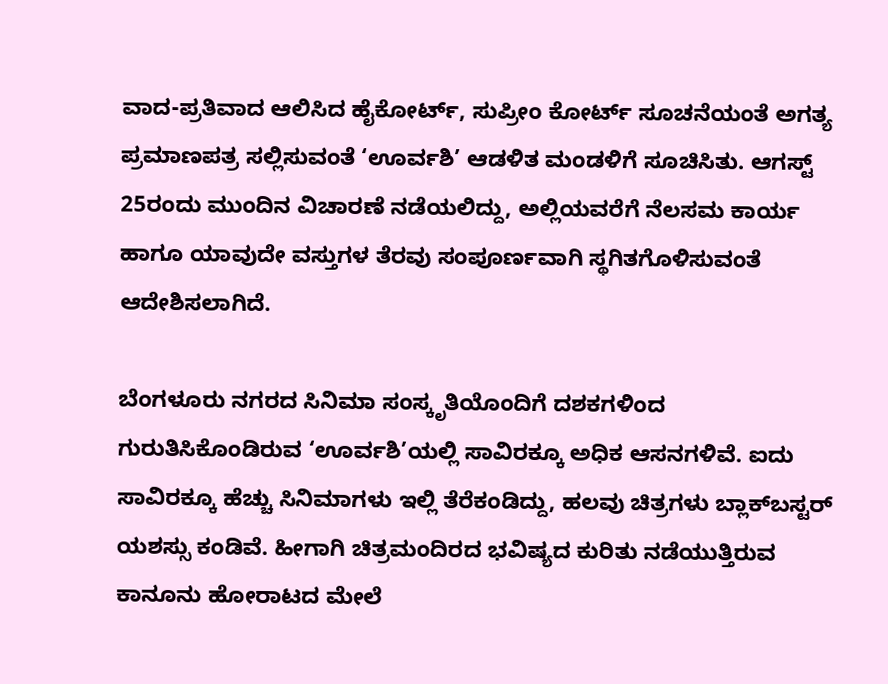ವಾದ-ಪ್ರತಿವಾದ ಆಲಿಸಿದ ಹೈಕೋರ್ಟ್‌, ಸುಪ್ರೀಂ ಕೋರ್ಟ್‌ ಸೂಚನೆಯಂತೆ ಅಗತ್ಯ ಪ್ರಮಾಣಪತ್ರ ಸಲ್ಲಿಸುವಂತೆ ‘ಊರ್ವಶಿ’ ಆಡಳಿತ ಮಂಡಳಿಗೆ ಸೂಚಿಸಿತು. ಆಗಸ್ಟ್‌ 25ರಂದು ಮುಂದಿನ ವಿಚಾರಣೆ ನಡೆಯಲಿದ್ದು, ಅಲ್ಲಿಯವರೆಗೆ ನೆಲಸಮ ಕಾರ್ಯ ಹಾಗೂ ಯಾವುದೇ ವಸ್ತುಗಳ ತೆರವು ಸಂಪೂರ್ಣವಾಗಿ ಸ್ಥಗಿತಗೊಳಿಸುವಂತೆ ಆದೇಶಿಸಲಾಗಿದೆ.

ಬೆಂಗಳೂರು ನಗರದ ಸಿನಿಮಾ ಸಂಸ್ಕೃತಿಯೊಂದಿಗೆ ದಶಕಗಳಿಂದ ಗುರುತಿಸಿಕೊಂಡಿರುವ ‘ಊರ್ವಶಿ’ಯಲ್ಲಿ ಸಾವಿರಕ್ಕೂ ಅಧಿಕ ಆಸನಗಳಿವೆ. ಐದು ಸಾವಿರಕ್ಕೂ ಹೆಚ್ಚು ಸಿನಿಮಾಗಳು ಇಲ್ಲಿ ತೆರೆಕಂಡಿದ್ದು, ಹಲವು ಚಿತ್ರಗಳು ಬ್ಲಾಕ್‌ಬಸ್ಟರ್‌ ಯಶಸ್ಸು ಕಂಡಿವೆ. ಹೀಗಾಗಿ ಚಿತ್ರಮಂದಿರದ ಭವಿಷ್ಯದ ಕುರಿತು ನಡೆಯುತ್ತಿರುವ ಕಾನೂನು ಹೋರಾಟದ ಮೇಲೆ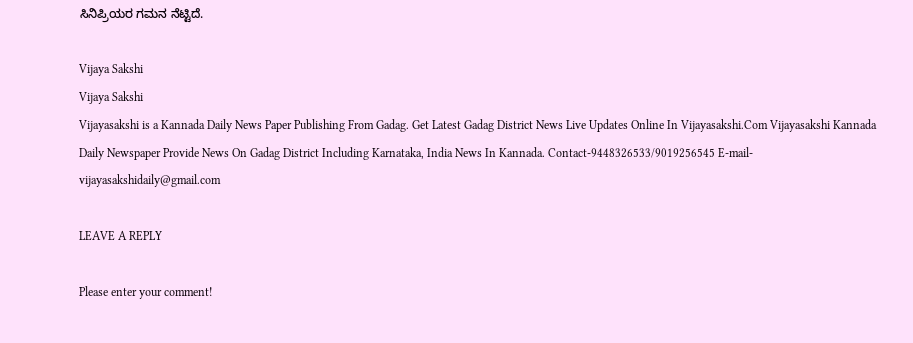ಸಿನಿಪ್ರಿಯರ ಗಮನ ನೆಟ್ಟಿದೆ.

Vijaya Sakshi
Vijaya Sakshi
Vijayasakshi is a Kannada Daily News Paper Publishing From Gadag. Get Latest Gadag District News Live Updates Online In Vijayasakshi.Com Vijayasakshi Kannada Daily Newspaper Provide News On Gadag District Including Karnataka, India News In Kannada. Contact-9448326533/9019256545 E-mail-vijayasakshidaily@gmail.com

LEAVE A REPLY

Please enter your comment!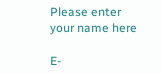Please enter your name here

E-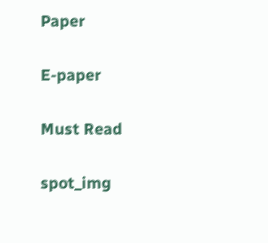Paper

E-paper

Must Read

spot_img